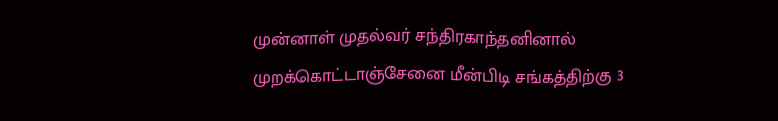முன்னாள் முதல்வர் சந்திரகாந்தனினால் முறக்கொட்டாஞ்சேனை மீன்பிடி சங்கத்திற்கு 3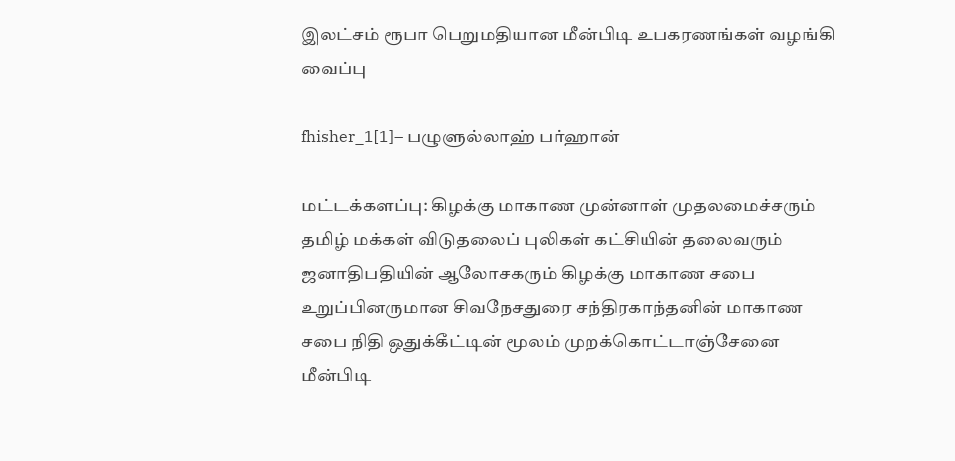இலட்சம் ரூபா பெறுமதியான மீன்பிடி உபகரணங்கள் வழங்கி வைப்பு

fhisher_1[1]– பழுளுல்லாஹ் பர்ஹான்

மட்டக்களப்பு: கிழக்கு மாகாண முன்னாள் முதலமைச்சரும் தமிழ் மக்கள் விடுதலைப் புலிகள் கட்சியின் தலைவரும் ஜனாதிபதியின் ஆலோசகரும் கிழக்கு மாகாண சபை உறுப்பினருமான சிவநேசதுரை சந்திரகாந்தனின் மாகாண சபை நிதி ஒதுக்கீட்டின் மூலம் முறக்கொட்டாஞ்சேனை மீன்பிடி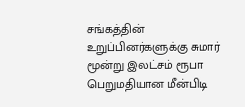சங்கத்தின் உறுப்பினர்களுக்கு சுமார் மூன்று இலட்சம் ரூபா பெறுமதியான மீன்பிடி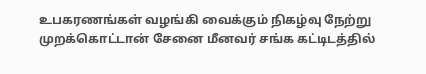உபகரணங்கள் வழங்கி வைக்கும் நிகழ்வு நேற்று முறக்கொட்டான் சேனை மீனவர் சங்க கட்டிடத்தில்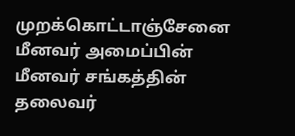முறக்கொட்டாஞ்சேனை மீனவர் அமைப்பின் மீனவர் சங்கத்தின் தலைவர்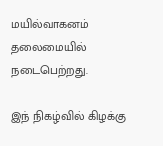மயில்வாகனம் தலைமையில் நடைபெற்றது.

இந் நிகழ்வில் கிழக்கு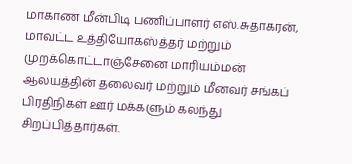மாகாண மீன்பிடி பணிப்பாளர் எஸ்.சுதாகரன், மாவட்ட உத்தியோகஸ்த்தர் மற்றும் முறக்கொட்டாஞ்சேனை மாரியம்மன் ஆலயத்தின் தலைவர் மற்றும் மீனவர் சங்கப் பிரதிநிகள் ஊர் மக்களும் கலந்து சிறப்பித்தார்கள்.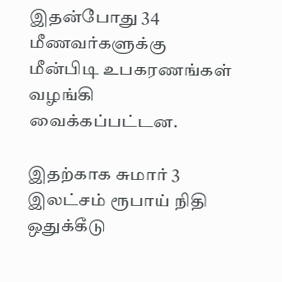இதன்போது 34 மீணவர்களுக்கு மீன்பிடி உபகரணங்கள் வழங்கி வைக்கப்பட்டன.

இதற்காக சுமார் 3 இலட்சம் ரூபாய் நிதி ஒதுக்கீடு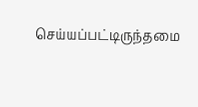செய்யப்பட்டிருந்தமை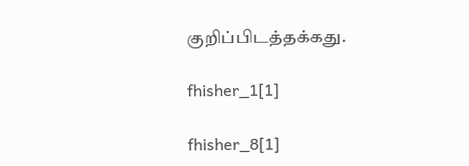குறிப்பிடத்தக்கது.

fhisher_1[1]

fhisher_8[1]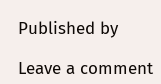Published by

Leave a comment